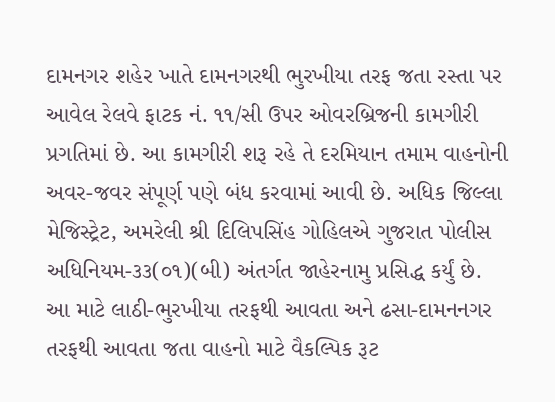દામનગર શહેર ખાતે દામનગરથી ભુરખીયા તરફ જતા રસ્તા પર આવેલ રેલવે ફાટક નં. ૧૧/સી ઉપર ઓવરબ્રિજની કામગીરી પ્રગતિમાં છે. આ કામગીરી શરૂ રહે તે દરમિયાન તમામ વાહનોની અવર-જવર સંપૂર્ણ પણે બંધ કરવામાં આવી છે. અધિક જિલ્લા મેજિસ્ટ્રેટ, અમરેલી શ્રી દિલિપસિંહ ગોહિલએ ગુજરાત પોલીસ અધિનિયમ-૩૩(૦૧)(બી) અંતર્ગત જાહેરનામુ પ્રસિદ્ધ કર્યું છે.
આ માટે લાઠી-ભુરખીયા તરફથી આવતા અને ઢસા-દામનનગર તરફથી આવતા જતા વાહનો માટે વૈકલ્પિક રૂટ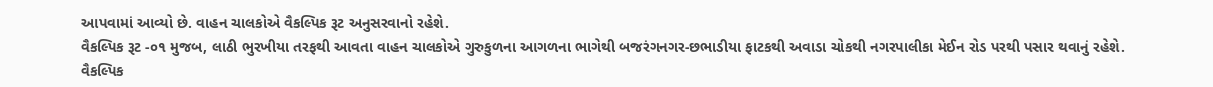આપવામાં આવ્યો છે. વાહન ચાલકોએ વૈકલ્પિક રૂટ અનુસરવાનો રહેશે.
વૈકલ્પિક રૂટ -૦૧ મુજબ, લાઠી ભુરખીયા તરફથી આવતા વાહન ચાલકોએ ગુરુકુળના આગળના ભાગેથી બજરંગનગર-છભાડીયા ફાટકથી અવાડા ચોકથી નગરપાલીકા મેઈન રોડ પરથી પસાર થવાનું રહેશે.
વૈકલ્પિક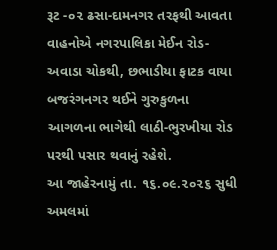રૂટ -૦૨ ઢસા-દામનગર તરફથી આવતા વાહનોએ નગરપાલિકા મેઈન રોડ-અવાડા ચોકથી, છભાડીયા ફાટક વાયા બજરંગનગર થઈને ગુરુકુળના આગળના ભાગેથી લાઠી-ભુરખીયા રોડ પરથી પસાર થવાનું રહેશે.
આ જાહેરનામું તા. ૧૬.૦૯.૨૦૨૬ સુધી અમલમાં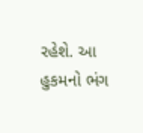રહેશે. આ હુકમનો ભંગ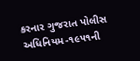કરનાર ગુજરાત પોલીસ અધિનિયમ-૧૯૫૧ની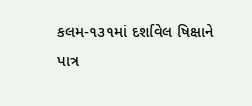કલમ-૧૩૧માં દર્શાવેલ ષિક્ષાને પાત્ર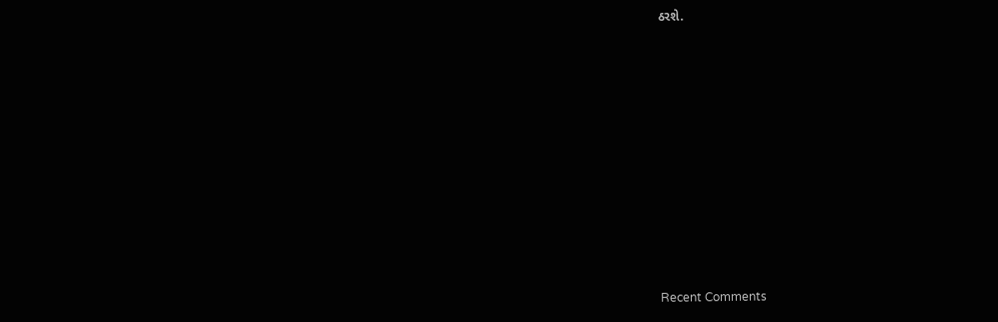ઠરશે.















Recent Comments